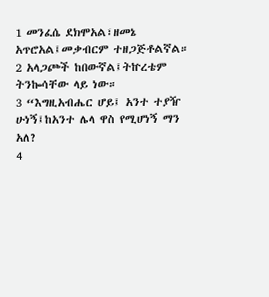1 መንፈሴ ደክሞአል፣ዘመኔ አጥሮአል፤መቃብርም ተዘጋጅቶልኛል።
2 አላጋጮች ከበውኛል፤ትኵረቴም ትንኰሳቸው ላይ ነው።
3 “እግዚአብሔር ሆይ፤ አንተ ተያዥ ሁነኝ፤ከአንተ ሌላ ዋስ የሚሆነኝ ማን አለ?
4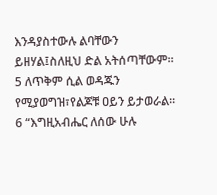እንዳያስተውሉ ልባቸውን ይዘሃል፤ስለዚህ ድል አትሰጣቸውም።
5 ለጥቅም ሲል ወዳጁን የሚያወግዝ፣የልጆቹ ዐይን ይታወራል።
6 “እግዚአብሔር ለሰው ሁሉ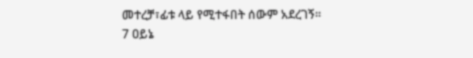መተረቻ፣ፊቱ ላይ የሚተፋበት ሰውም አደረገኝ።
7 ዐይኔ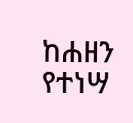ከሐዘን የተነሣ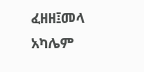ፈዘዘ፤መላ አካሌም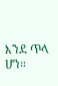እንደ ጥላ ሆነ።